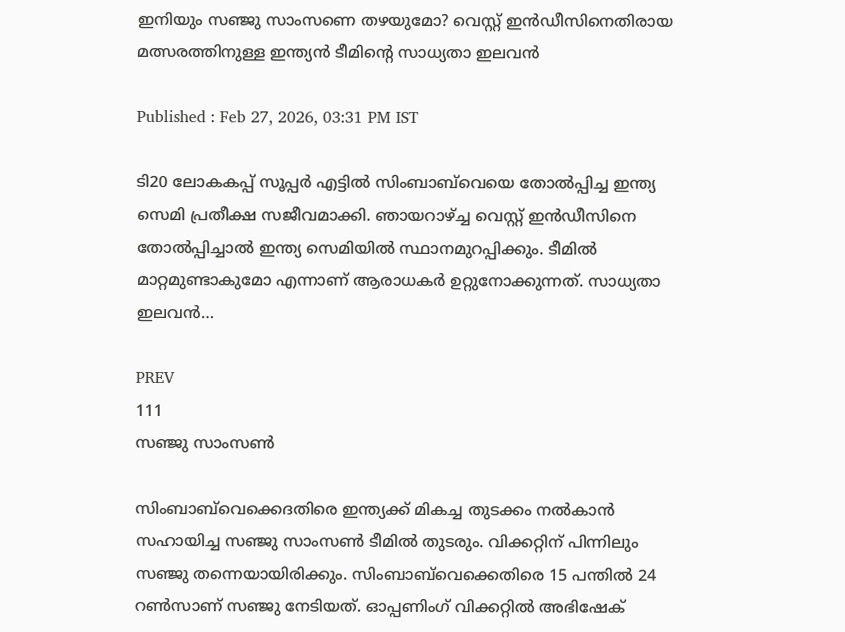ഇനിയും സഞ്ജു സാംസണെ തഴയുമോ? വെസ്റ്റ് ഇന്‍ഡീസിനെതിരായ മത്സരത്തിനുള്ള ഇന്ത്യന്‍ ടീമിന്റെ സാധ്യതാ ഇലവന്‍

Published : Feb 27, 2026, 03:31 PM IST

ടി20 ലോകകപ്പ് സൂപ്പര്‍ എട്ടില്‍ സിംബാബ്‌വെയെ തോല്‍പ്പിച്ച ഇന്ത്യ സെമി പ്രതീക്ഷ സജീവമാക്കി. ഞായറാഴ്ച്ച വെസ്റ്റ് ഇന്‍ഡീസിനെ തോല്‍പ്പിച്ചാല്‍ ഇന്ത്യ സെമിയില്‍ സ്ഥാനമുറപ്പിക്കും. ടീമില്‍ മാറ്റമുണ്ടാകുമോ എന്നാണ് ആരാധകര്‍ ഉറ്റുനോക്കുന്നത്. സാധ്യതാ ഇലവന്‍…

PREV
111
സഞ്ജു സാംസണ്‍

സിംബാബ്‌വെക്കെദതിരെ ഇന്ത്യക്ക് മികച്ച തുടക്കം നല്‍കാന്‍ സഹായിച്ച സഞ്ജു സാംസണ്‍ ടീമില്‍ തുടരും. വിക്കറ്റിന് പിന്നിലും സഞ്ജു തന്നെയായിരിക്കും. സിംബാബ്‌വെക്കെതിരെ 15 പന്തില്‍ 24 റണ്‍സാണ് സഞ്ജു നേടിയത്. ഓപ്പണിംഗ് വിക്കറ്റില്‍ അഭിഷേക്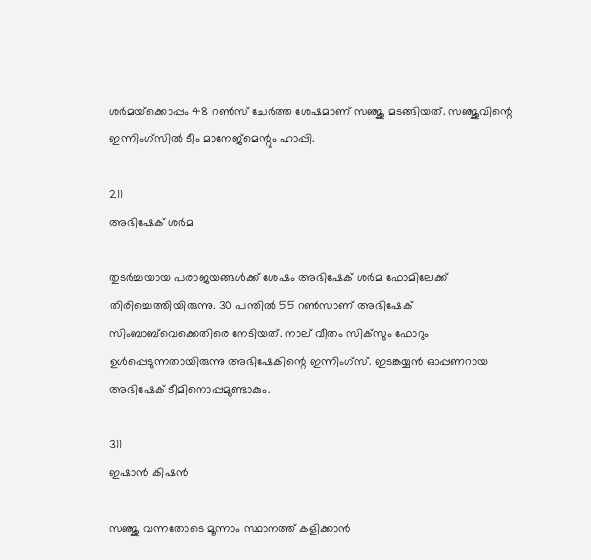ശര്‍മയ്‌ക്കൊപ്പം 48 റണ്‍സ് ചേര്‍ത്ത ശേഷമാണ് സഞ്ജു മടങ്ങിയത്. സഞ്ജുവിന്റെ ഇന്നിംഗ്‌സില്‍ ടീം മാനേജ്‌മെന്റും ഹാപ്പി.

211
അഭിഷേക് ശര്‍മ

തുടര്‍ച്ചയായ പരാജയങ്ങള്‍ക്ക് ശേഷം അഭിഷേക് ശര്‍മ ഫോമിലേക്ക് തിരിച്ചെത്തിയിരുന്നു. 30 പന്തില്‍ 55 റണ്‍സാണ് അഭിഷേക് സിംബാബ്‌വെക്കെതിരെ നേടിയത്. നാല് വീതം സിക്‌സും ഫോറും ഉള്‍പ്പെടുന്നതായിരുന്നു അഭിഷേകിന്റെ ഇന്നിംഗ്‌സ്. ഇടങ്കയ്യന്‍ ഓപ്പണറായ അഭിഷേക് ടീമിനൊപ്പമുണ്ടാകും.

311
ഇഷാന്‍ കിഷന്‍

സഞ്ജു വന്നതോടെ മൂന്നാം സ്ഥാനത്ത് കളിക്കാന്‍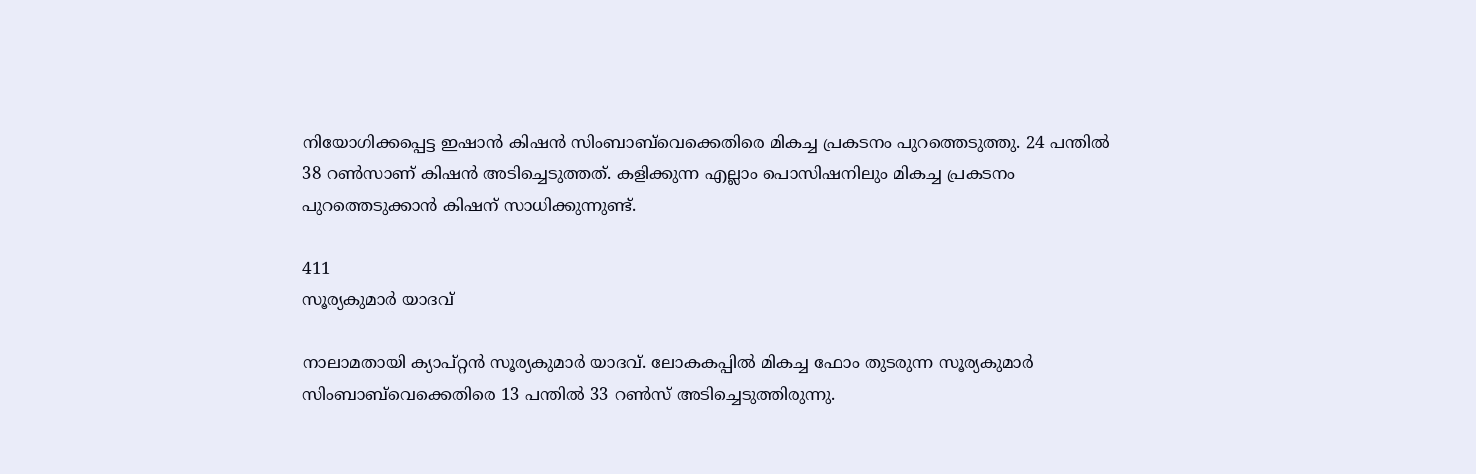നിയോഗിക്കപ്പെട്ട ഇഷാന്‍ കിഷന്‍ സിംബാബ്‌വെക്കെതിരെ മികച്ച പ്രകടനം പുറത്തെടുത്തു. 24 പന്തില്‍ 38 റണ്‍സാണ് കിഷന്‍ അടിച്ചെടുത്തത്. കളിക്കുന്ന എല്ലാം പൊസിഷനിലും മികച്ച പ്രകടനം പുറത്തെടുക്കാന്‍ കിഷന് സാധിക്കുന്നുണ്ട്.

411
സൂര്യകുമാര്‍ യാദവ്

നാലാമതായി ക്യാപ്റ്റന്‍ സൂര്യകുമാര്‍ യാദവ്. ലോകകപ്പില്‍ മികച്ച ഫോം തുടരുന്ന സൂര്യകുമാര്‍ സിംബാബ്‌വെക്കെതിരെ 13 പന്തില്‍ 33 റണ്‍സ് അടിച്ചെടുത്തിരുന്നു.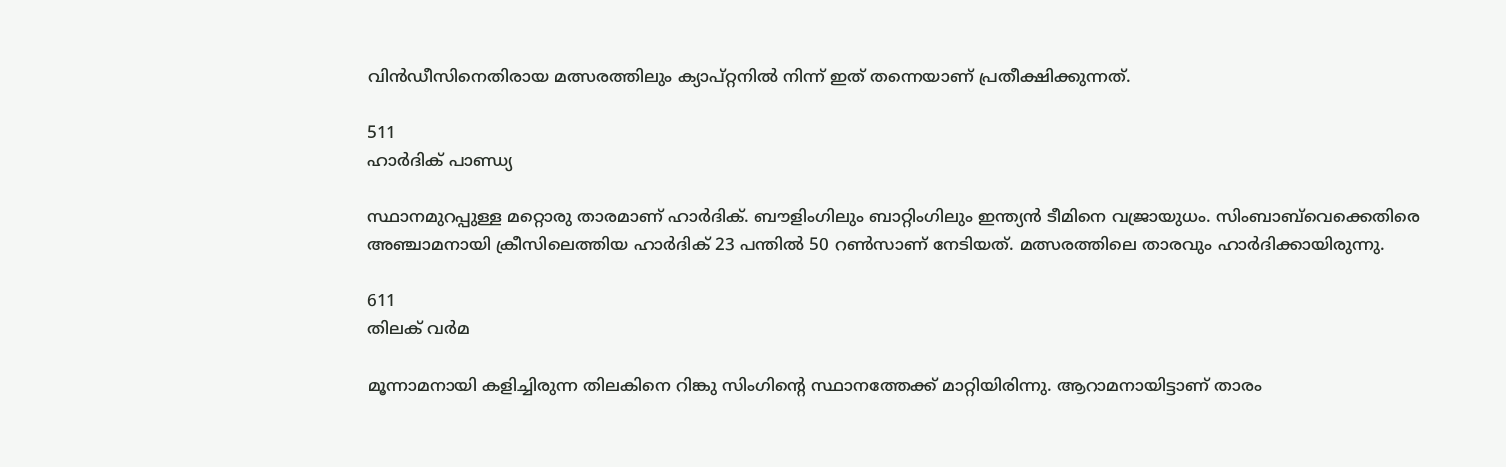വിന്‍ഡീസിനെതിരായ മത്സരത്തിലും ക്യാപ്റ്റനില്‍ നിന്ന് ഇത് തന്നെയാണ് പ്രതീക്ഷിക്കുന്നത്.

511
ഹാര്‍ദിക് പാണ്ഡ്യ

സ്ഥാനമുറപ്പുള്ള മറ്റൊരു താരമാണ് ഹാര്‍ദിക്. ബൗളിംഗിലും ബാറ്റിംഗിലും ഇന്ത്യന്‍ ടീമിനെ വജ്രായുധം. സിംബാബ്‌വെക്കെതിരെ അഞ്ചാമനായി ക്രീസിലെത്തിയ ഹാര്‍ദിക് 23 പന്തില്‍ 50 റണ്‍സാണ് നേടിയത്. മത്സരത്തിലെ താരവും ഹാര്‍ദിക്കായിരുന്നു.

611
തിലക് വര്‍മ

മൂന്നാമനായി കളിച്ചിരുന്ന തിലകിനെ റിങ്കു സിംഗിന്റെ സ്ഥാനത്തേക്ക് മാറ്റിയിരിന്നു. ആറാമനായിട്ടാണ് താരം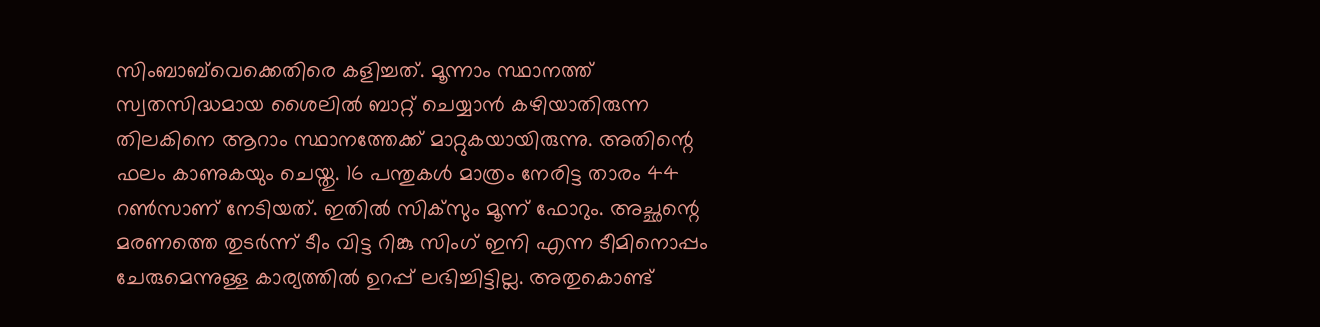സിംബാബ്‌വെക്കെതിരെ കളിച്ചത്. മൂന്നാം സ്ഥാനത്ത് സ്വതസിദ്ധമായ ശൈലില്‍ ബാറ്റ് ചെയ്യാന്‍ കഴിയാതിരുന്ന തിലകിനെ ആറാം സ്ഥാനത്തേക്ക് മാറ്റുകയായിരുന്നു. അതിന്റെ ഫലം കാണുകയും ചെയ്തു. 16 പന്തുകള്‍ മാത്രം നേരിട്ട താരം 44 റണ്‍സാണ് നേടിയത്. ഇതില്‍ സിക്‌സും മൂന്ന് ഫോറും. അച്ഛന്റെ മരണത്തെ തുടര്‍ന്ന് ടീം വിട്ട റിങ്കു സിംഗ് ഇനി എന്ന ടീമിനൊപ്പം ചേരുമെന്നുള്ള കാര്യത്തില്‍ ഉറപ്പ് ലഭിച്ചിട്ടില്ല. അതുകൊണ്ട്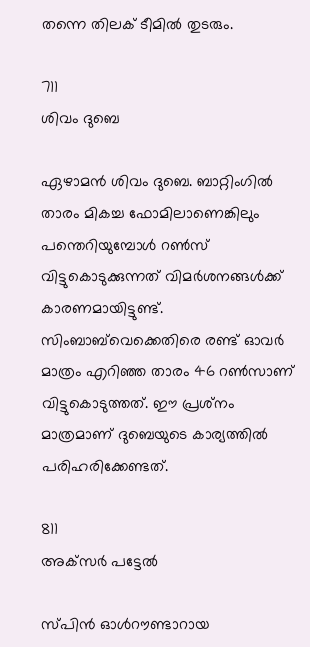തന്നെ തിലക് ടീമില്‍ തുടരും.

711
ശിവം ദുബെ

ഏഴാമന്‍ ശിവം ദുബെ. ബാറ്റിംഗില്‍ താരം മികച്ച ഫോമിലാണെങ്കിലും പന്തെറിയുമ്പോള്‍ റണ്‍സ് വിട്ടുകൊടുക്കുന്നത് വിമര്‍ശനങ്ങള്‍ക്ക് കാരണമായിട്ടുണ്ട്. സിംബാബ്‌വെക്കെതിരെ രണ്ട് ഓവര്‍ മാത്രം എറിഞ്ഞ താരം 46 റണ്‍സാണ് വിട്ടുകൊടുത്തത്. ഈ പ്രശ്‌നം മാത്രമാണ് ദുബെയുടെ കാര്യത്തില്‍ പരിഹരിക്കേണ്ടത്.

811
അക്‌സര്‍ പട്ടേല്‍

സ്പിന്‍ ഓള്‍റൗണ്ടാറായ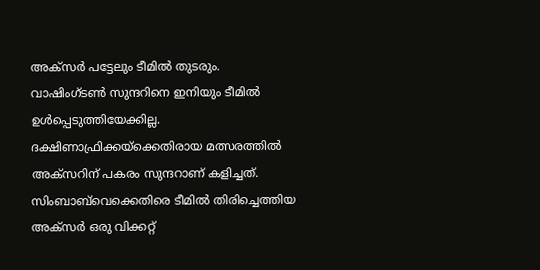അക്‌സര്‍ പട്ടേലും ടീമില്‍ തുടരും. വാഷിംഗ്ടണ്‍ സുന്ദറിനെ ഇനിയും ടീമില്‍ ഉള്‍പ്പെടുത്തിയേക്കില്ല. ദക്ഷിണാഫ്രിക്കയ്‌ക്കെതിരായ മത്സരത്തില്‍ അക്‌സറിന് പകരം സുന്ദറാണ് കളിച്ചത്. സിംബാബ്‌വെക്കെതിരെ ടീമില്‍ തിരിച്ചെത്തിയ അക്‌സര്‍ ഒരു വിക്കറ്റ്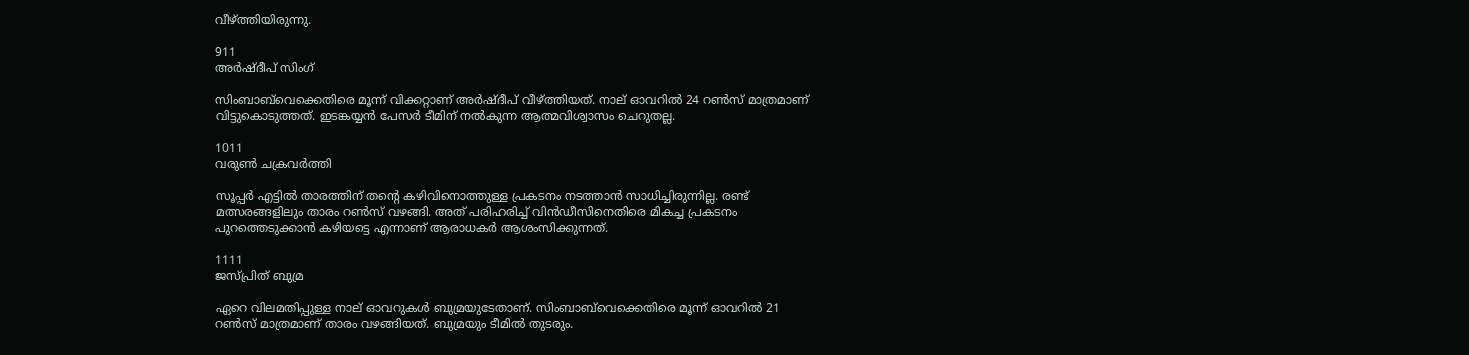വീഴ്ത്തിയിരുന്നു.

911
അര്‍ഷ്ദീപ് സിംഗ്

സിംബാബ്‌വെക്കെതിരെ മൂന്ന് വിക്കറ്റാണ് അര്‍ഷ്ദീപ് വീഴ്ത്തിയത്. നാല് ഓവറില്‍ 24 റണ്‍സ് മാത്രമാണ് വിട്ടുകൊടുത്തത്. ഇടങ്കയ്യന്‍ പേസര്‍ ടീമിന് നല്‍കുന്ന ആത്മവിശ്വാസം ചെറുതല്ല.

1011
വരുണ്‍ ചക്രവര്‍ത്തി

സൂപ്പര്‍ എട്ടില്‍ താരത്തിന് തന്റെ കഴിവിനൊത്തുള്ള പ്രകടനം നടത്താന്‍ സാധിച്ചിരുന്നില്ല. രണ്ട് മത്സരങ്ങളിലും താരം റണ്‍സ് വഴങ്ങി. അത് പരിഹരിച്ച് വിന്‍ഡീസിനെതിരെ മികച്ച പ്രകടനം പുറത്തെടുക്കാന്‍ കഴിയട്ടെ എന്നാണ് ആരാധകര്‍ ആശംസിക്കുന്നത്.

1111
ജസ്പ്രിത് ബുമ്ര

ഏറെ വിലമതിപ്പുള്ള നാല് ഓവറുകള്‍ ബുമ്രയുടേതാണ്. സിംബാബ്‌വെക്കെതിരെ മൂന്ന് ഓവറില്‍ 21 റണ്‍സ് മാത്രമാണ് താരം വഴങ്ങിയത്. ബുമ്രയും ടീമില്‍ തുടരും.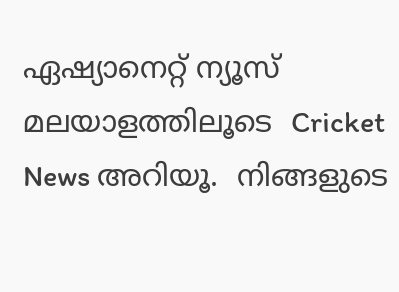ഏഷ്യാനെറ്റ് ന്യൂസ് മലയാളത്തിലൂടെ  Cricket News അറിയൂ.  നിങ്ങളുടെ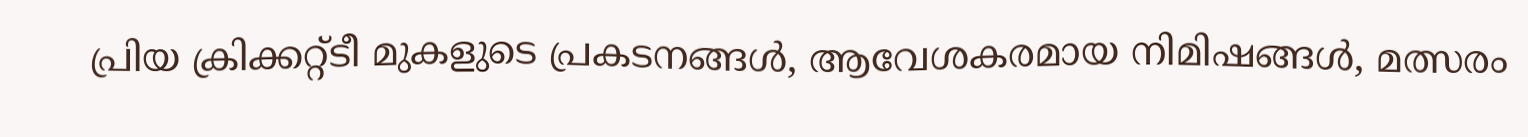പ്രിയ ക്രിക്കറ്റ്ടീ മുകളുടെ പ്രകടനങ്ങൾ, ആവേശകരമായ നിമിഷങ്ങൾ, മത്സരം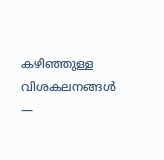കഴിഞ്ഞുള്ള വിശകലനങ്ങൾ —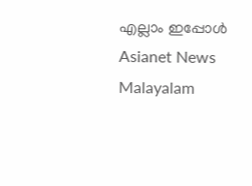എല്ലാം ഇപ്പോൾ Asianet News Malayalam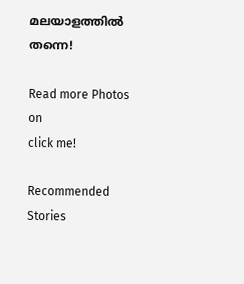മലയാളത്തിൽ തന്നെ!

Read more Photos on
click me!

Recommended Stories